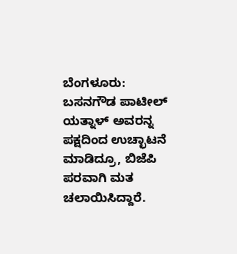ಬೆಂಗಳೂರು: ಬಸನಗೌಡ ಪಾಟೀಲ್ ಯತ್ನಾಳ್ ಅವರನ್ನ ಪಕ್ಷದಿಂದ ಉಚ್ಛಾಟನೆ ಮಾಡಿದ್ರೂ, ಬಿಜೆಪಿ ಪರವಾಗಿ ಮತ ಚಲಾಯಿಸಿದ್ದಾರೆ.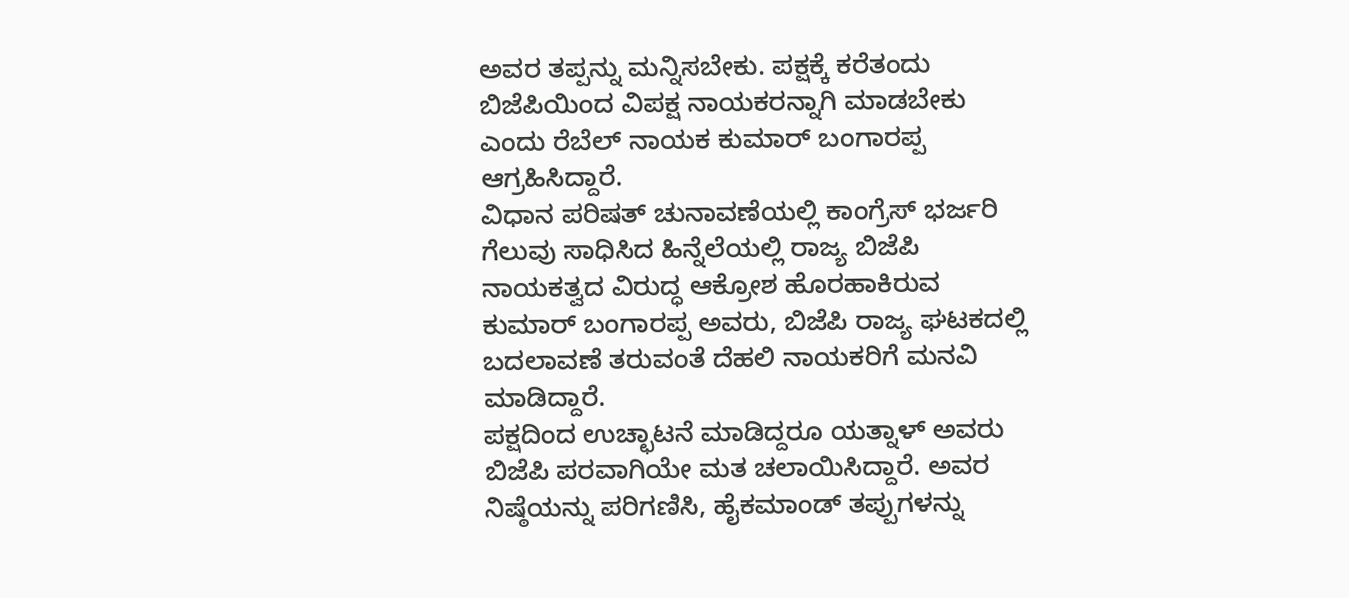ಅವರ ತಪ್ಪನ್ನು ಮನ್ನಿಸಬೇಕು. ಪಕ್ಷಕ್ಕೆ ಕರೆತಂದು ಬಿಜೆಪಿಯಿಂದ ವಿಪಕ್ಷ ನಾಯಕರನ್ನಾಗಿ ಮಾಡಬೇಕು ಎಂದು ರೆಬೆಲ್ ನಾಯಕ ಕುಮಾರ್ ಬಂಗಾರಪ್ಪ ಆಗ್ರಹಿಸಿದ್ದಾರೆ.
ವಿಧಾನ ಪರಿಷತ್ ಚುನಾವಣೆಯಲ್ಲಿ ಕಾಂಗ್ರೆಸ್ ಭರ್ಜರಿ ಗೆಲುವು ಸಾಧಿಸಿದ ಹಿನ್ನೆಲೆಯಲ್ಲಿ ರಾಜ್ಯ ಬಿಜೆಪಿ ನಾಯಕತ್ವದ ವಿರುದ್ಧ ಆಕ್ರೋಶ ಹೊರಹಾಕಿರುವ ಕುಮಾರ್ ಬಂಗಾರಪ್ಪ ಅವರು, ಬಿಜೆಪಿ ರಾಜ್ಯ ಘಟಕದಲ್ಲಿ ಬದಲಾವಣೆ ತರುವಂತೆ ದೆಹಲಿ ನಾಯಕರಿಗೆ ಮನವಿ ಮಾಡಿದ್ದಾರೆ.
ಪಕ್ಷದಿಂದ ಉಚ್ಛಾಟನೆ ಮಾಡಿದ್ದರೂ ಯತ್ನಾಳ್ ಅವರು ಬಿಜೆಪಿ ಪರವಾಗಿಯೇ ಮತ ಚಲಾಯಿಸಿದ್ದಾರೆ. ಅವರ ನಿಷ್ಠೆಯನ್ನು ಪರಿಗಣಿಸಿ, ಹೈಕಮಾಂಡ್ ತಪ್ಪುಗಳನ್ನು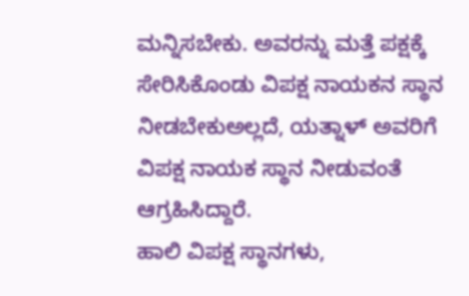ಮನ್ನಿಸಬೇಕು. ಅವರನ್ನು ಮತ್ತೆ ಪಕ್ಷಕ್ಕೆ ಸೇರಿಸಿಕೊಂಡು ವಿಪಕ್ಷ ನಾಯಕನ ಸ್ಥಾನ ನೀಡಬೇಕುಅಲ್ಲದೆ, ಯತ್ನಾಳ್ ಅವರಿಗೆ ವಿಪಕ್ಷ ನಾಯಕ ಸ್ಥಾನ ನೀಡುವಂತೆ ಆಗ್ರಹಿಸಿದ್ದಾರೆ.
ಹಾಲಿ ವಿಪಕ್ಷ ಸ್ಥಾನಗಳು,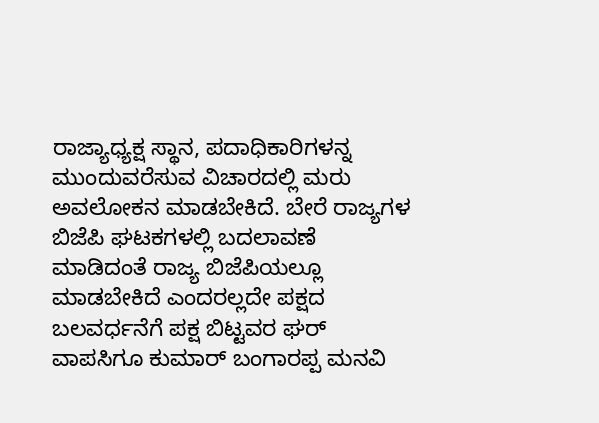ರಾಜ್ಯಾಧ್ಯಕ್ಷ ಸ್ಥಾನ, ಪದಾಧಿಕಾರಿಗಳನ್ನ ಮುಂದುವರೆಸುವ ವಿಚಾರದಲ್ಲಿ ಮರು ಅವಲೋಕನ ಮಾಡಬೇಕಿದೆ. ಬೇರೆ ರಾಜ್ಯಗಳ ಬಿಜೆಪಿ ಘಟಕಗಳಲ್ಲಿ ಬದಲಾವಣೆ ಮಾಡಿದಂತೆ ರಾಜ್ಯ ಬಿಜೆಪಿಯಲ್ಲೂ ಮಾಡಬೇಕಿದೆ ಎಂದರಲ್ಲದೇ ಪಕ್ಷದ ಬಲವರ್ಧನೆಗೆ ಪಕ್ಷ ಬಿಟ್ಟವರ ಘರ್ ವಾಪಸಿಗೂ ಕುಮಾರ್ ಬಂಗಾರಪ್ಪ ಮನವಿ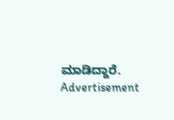ಮಾಡಿದ್ದಾರೆ.
Advertisement